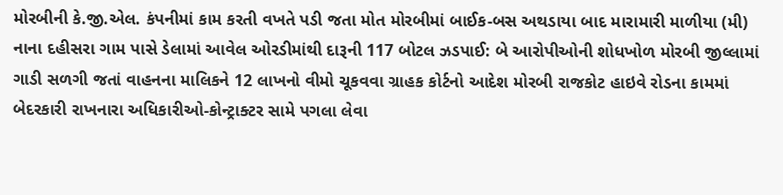મોરબીની કે.જી.એલ. કંપનીમાં કામ કરતી વખતે પડી જતા મોત મોરબીમાં બાઈક-બસ અથડાયા બાદ મારામારી માળીયા (મી) નાના દહીસરા ગામ પાસે ડેલામાં આવેલ ઓરડીમાંથી દારૂની 117 બોટલ ઝડપાઈ: બે આરોપીઓની શોધખોળ મોરબી જીલ્લામાં ગાડી સળગી જતાં વાહનના માલિકને 12 લાખનો વીમો ચૂકવવા ગ્રાહક કોર્ટનો આદેશ મોરબી રાજકોટ હાઇવે રોડના કામમાં બેદરકારી રાખનારા અધિકારીઓ-કોન્ટ્રાક્ટર સામે પગલા લેવા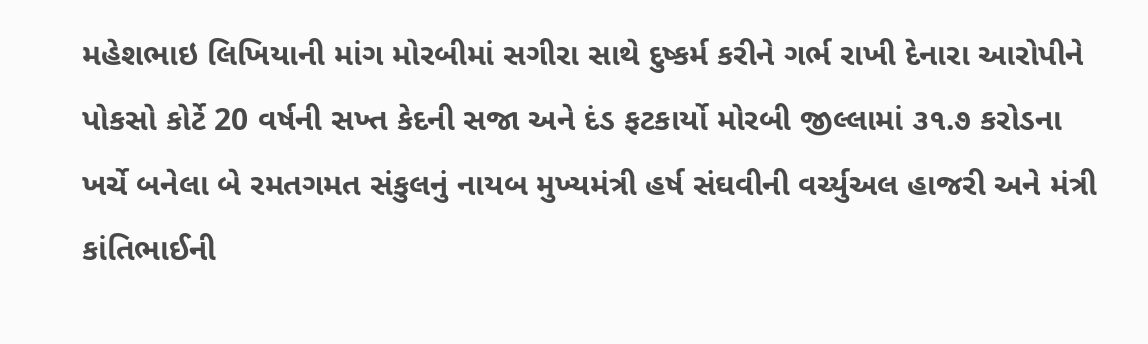મહેશભાઇ લિખિયાની માંગ મોરબીમાં સગીરા સાથે દુષ્કર્મ કરીને ગર્ભ રાખી દેનારા આરોપીને પોકસો કોર્ટે 20 વર્ષની સખ્ત કેદની સજા અને દંડ ફટકાર્યો મોરબી જીલ્લામાં ૩૧.૭ કરોડના ખર્ચે બનેલા બે રમતગમત સંકુલનું નાયબ મુખ્યમંત્રી હર્ષ સંઘવીની વર્ચ્યુઅલ હાજરી અને મંત્રી કાંતિભાઈની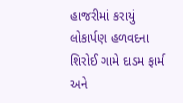હાજરીમાં કરાયું લોકાર્પણ હળવદના શિરોઈ ગામે દાડમ ફાર્મ અને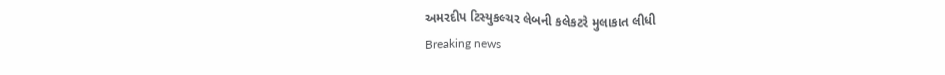અમરદીપ ટિસ્યુકલ્ચર લેબની કલેકટરે મુલાકાત લીધી
Breaking news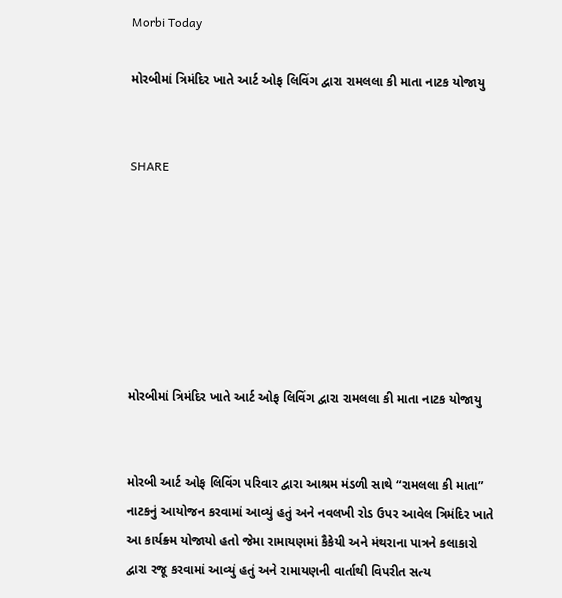Morbi Today

મોરબીમાં ત્રિમંદિર ખાતે આર્ટ ઓફ લિવિંગ દ્વારા રામલલા કી માતા નાટક યોજાયુ


SHARE







મોરબીમાં ત્રિમંદિર ખાતે આર્ટ ઓફ લિવિંગ દ્વારા રામલલા કી માતા નાટક યોજાયુ


મોરબી આર્ટ ઓફ લિવિંગ પરિવાર દ્વારા આશ્રમ મંડળી સાથે “રામલલા કી માતા” નાટકનું આયોજન કરવામાં આવ્યું હતું અને નવલખી રોડ ઉપર આવેલ ત્રિમંદિર ખાતે આ કાર્યક્ર્મ યોજાયો હતો જેમા રામાયણમાં કૈકેયી અને મંથરાના પાત્રને કલાકારો દ્વારા રજૂ કરવામાં આવ્યું હતું અને રામાયણની વાર્તાથી વિપરીત સત્ય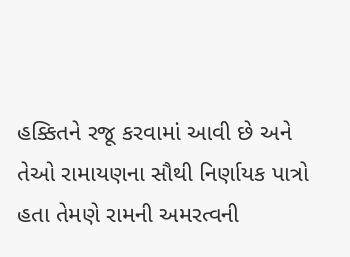હક્કિતને રજૂ કરવામાં આવી છે અને તેઓ રામાયણના સૌથી નિર્ણાયક પાત્રો હતા તેમણે રામની અમરત્વની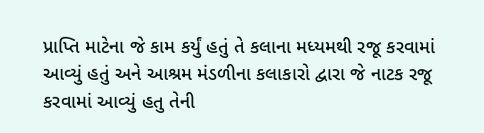પ્રાપ્તિ માટેના જે કામ કર્યું હતું તે કલાના મધ્યમથી રજૂ કરવામાં આવ્યું હતું અને આશ્રમ મંડળીના કલાકારો દ્વારા જે નાટક રજૂ કરવામાં આવ્યું હતુ તેની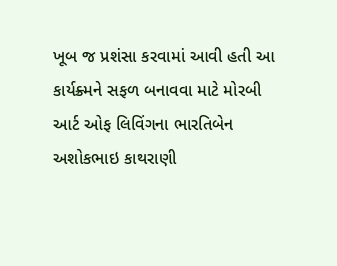ખૂબ જ પ્રશંસા કરવામાં આવી હતી આ કાર્યક્ર્મને સફળ બનાવવા માટે મોરબી આર્ટ ઓફ લિવિંગના ભારતિબેન અશોકભાઇ કાથરાણી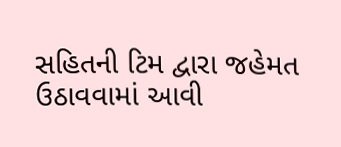સહિતની ટિમ દ્વારા જહેમત ઉઠાવવામાં આવી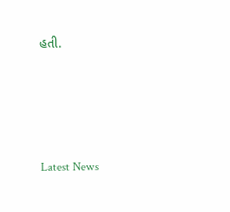હતી.






Latest News